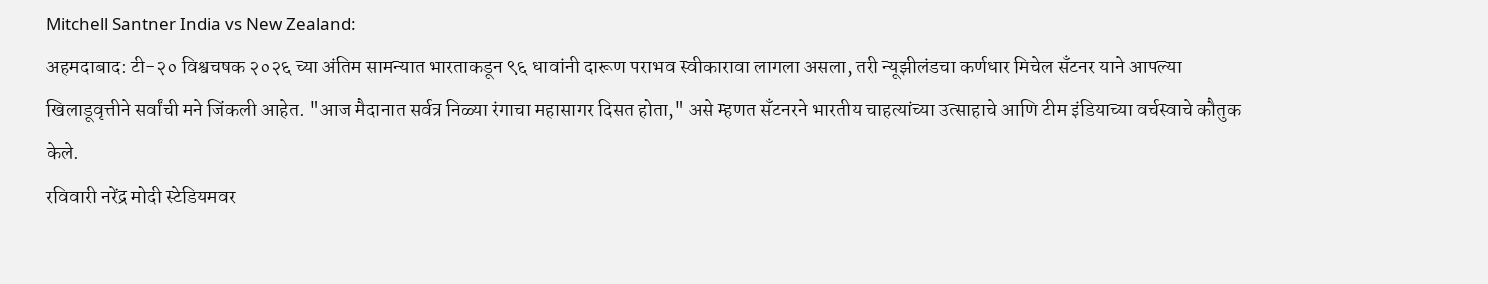Mitchell Santner India vs New Zealand:
अहमदाबाद: टी-२० विश्वचषक २०२६ च्या अंतिम सामन्यात भारताकडून ९६ धावांनी दारूण पराभव स्वीकारावा लागला असला, तरी न्यूझीलंडचा कर्णधार मिचेल सँटनर याने आपल्या खिलाडूवृत्तीने सर्वांची मने जिंकली आहेत. "आज मैदानात सर्वत्र निळ्या रंगाचा महासागर दिसत होता," असे म्हणत सँटनरने भारतीय चाहत्यांच्या उत्साहाचे आणि टीम इंडियाच्या वर्चस्वाचे कौतुक केले.
रविवारी नरेंद्र मोदी स्टेडियमवर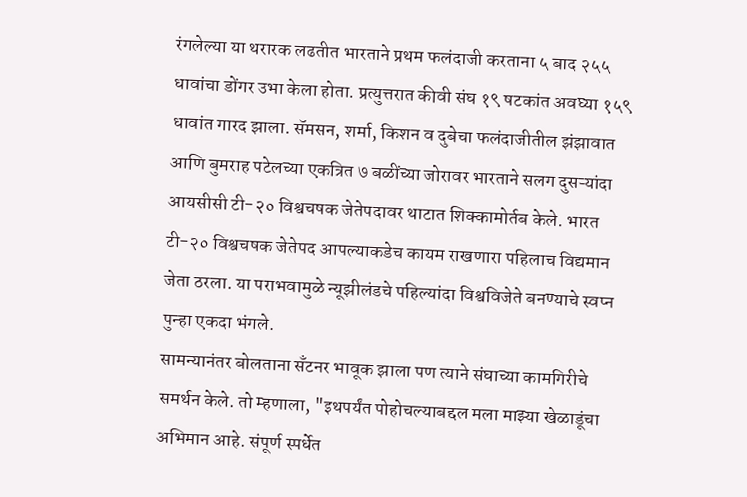रंगलेल्या या थरारक लढतीत भारताने प्रथम फलंदाजी करताना ५ बाद २५५ धावांचा डोंगर उभा केला होता. प्रत्युत्तरात कीवी संघ १९ षटकांत अवघ्या १५९ धावांत गारद झाला. सॅमसन, शर्मा, किशन व दुबेचा फलंदाजीतील झंझावात आणि बुमराह पटेलच्या एकत्रित ७ बळींच्या जोरावर भारताने सलग दुसऱ्यांदा आयसीसी टी-२० विश्वचषक जेतेपदावर थाटात शिक्कामोर्तब केले. भारत टी-२० विश्वचषक जेतेपद आपल्याकडेच कायम राखणारा पहिलाच विद्यमान जेता ठरला. या पराभवामुळे न्यूझीलंडचे पहिल्यांदा विश्वविजेते बनण्याचे स्वप्न पुन्हा एकदा भंगले.
सामन्यानंतर बोलताना सँटनर भावूक झाला पण त्याने संघाच्या कामगिरीचे समर्थन केले. तो म्हणाला, "इथपर्यंत पोहोचल्याबद्दल मला माझ्या खेळाडूंचा अभिमान आहे. संपूर्ण स्पर्धेत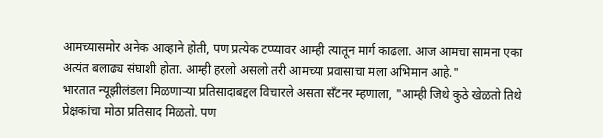आमच्यासमोर अनेक आव्हाने होती, पण प्रत्येक टप्प्यावर आम्ही त्यातून मार्ग काढला. आज आमचा सामना एका अत्यंत बलाढ्य संघाशी होता. आम्ही हरलो असलो तरी आमच्या प्रवासाचा मला अभिमान आहे."
भारतात न्यूझीलंडला मिळणाऱ्या प्रतिसादाबद्दल विचारले असता सँटनर म्हणाला, "आम्ही जिथे कुठे खेळतो तिथे प्रेक्षकांचा मोठा प्रतिसाद मिळतो. पण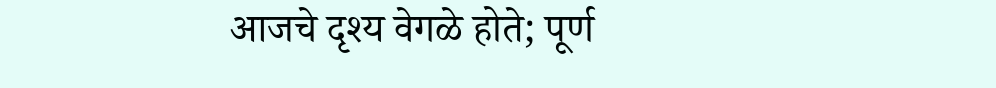आजचे दृश्य वेगळे होते; पूर्ण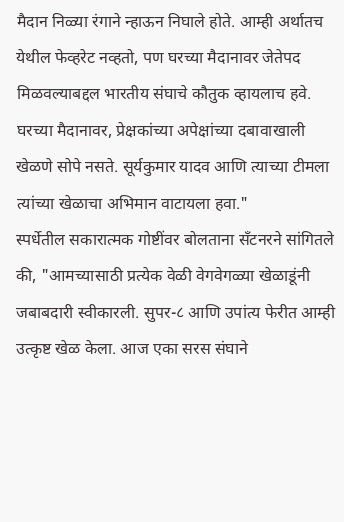मैदान निळ्या रंगाने न्हाऊन निघाले होते. आम्ही अर्थातच येथील फेव्हरेट नव्हतो, पण घरच्या मैदानावर जेतेपद मिळवल्याबद्दल भारतीय संघाचे कौतुक व्हायलाच हवे. घरच्या मैदानावर, प्रेक्षकांच्या अपेक्षांच्या दबावाखाली खेळणे सोपे नसते. सूर्यकुमार यादव आणि त्याच्या टीमला त्यांच्या खेळाचा अभिमान वाटायला हवा."
स्पर्धेतील सकारात्मक गोष्टींवर बोलताना सँटनरने सांगितले की, "आमच्यासाठी प्रत्येक वेळी वेगवेगळ्या खेळाडूंनी जबाबदारी स्वीकारली. सुपर-८ आणि उपांत्य फेरीत आम्ही उत्कृष्ट खेळ केला. आज एका सरस संघाने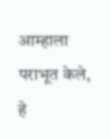आम्हाला पराभूत केले, हे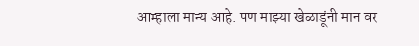आम्हाला मान्य आहे. पण माझ्या खेळाडूंनी मान वर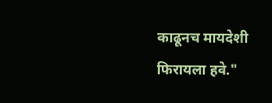काढूनच मायदेशी फिरायला हवे."